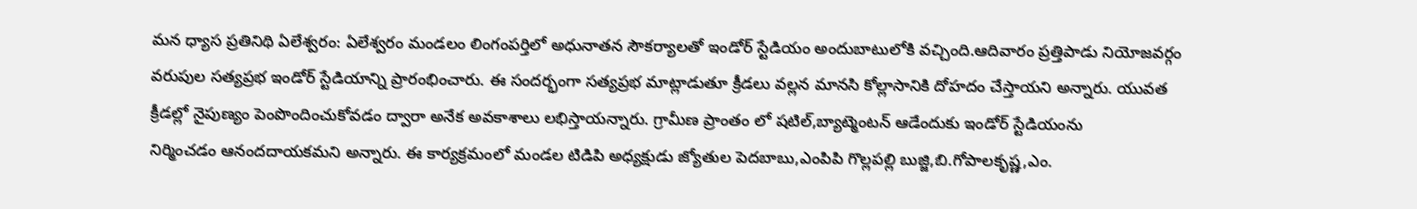మన ధ్యాస ప్రతినిథి ఏలేశ్వరం: ఏలేశ్వరం మండలం లింగంపర్తిలో అధునాతన సౌకర్యాలతో ఇండోర్‌ స్టేడియం అందుబాటులోకి వచ్చింది.ఆదివారం ప్రత్తిపాడు నియోజవర్గం వరుపుల సత్యప్రభ ఇండోర్‌ స్టేడియాన్ని ప్రారంభించారు. ఈ సందర్భంగా సత్యప్రభ మాట్లాడుతూ క్రీడలు వల్లన మానసి కోల్లాసానికి దోహదం చేస్తాయని అన్నారు. యువత క్రీడల్లో నైపుణ్యం పెంపొందించుకోవడం ద్వారా అనేక అవకాశాలు లభిస్తాయన్నారు. గ్రామీణ ప్రాంతం లో షటిల్,బ్యాట్మెంటన్ ఆడేందుకు ఇండోర్ స్టేడియంను
నిర్మించడం ఆనందదాయకమని అన్నారు. ఈ కార్యక్రమంలో మండల టిడిపి అధ్యక్షుడు జ్యోతుల పెదబాబు,ఎంపిపి గొల్లపల్లి బుజ్జి,బి.గోపాలకృష్ణ,ఎం.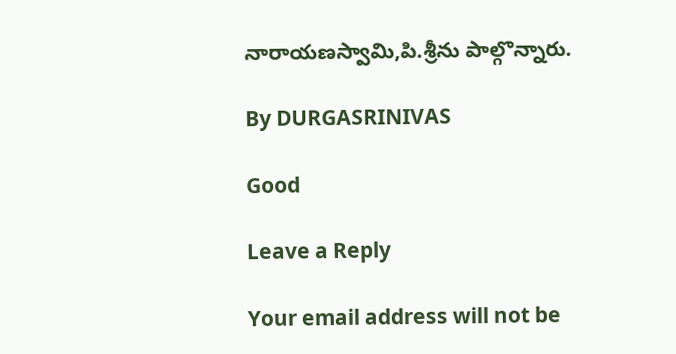నారాయణస్వామి,పి.శ్రీను పాల్గొన్నారు.

By DURGASRINIVAS

Good

Leave a Reply

Your email address will not be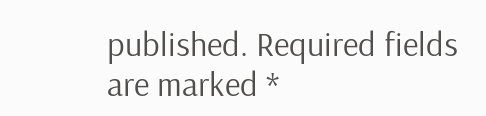published. Required fields are marked *